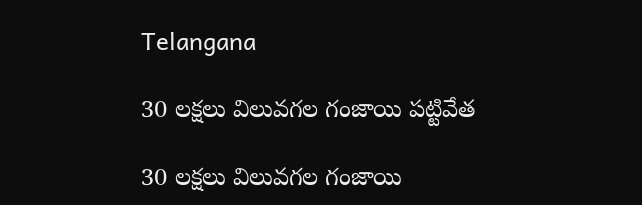Telangana

30 లక్షలు విలువగల గంజాయి పట్టివేత

30 లక్షలు విలువగల గంజాయి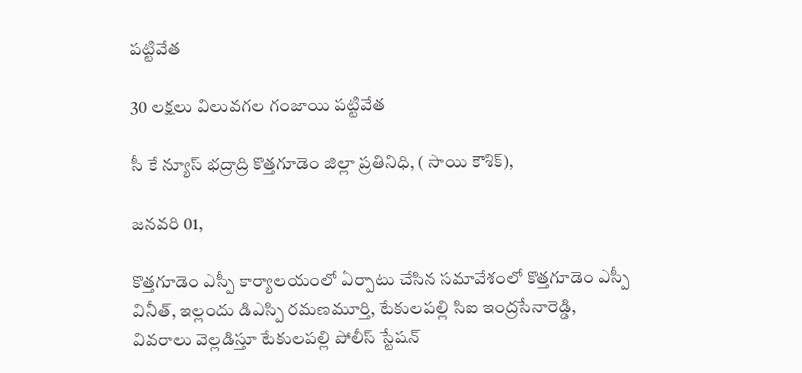పట్టివేత

30 లక్షలు విలువగల గంజాయి పట్టివేత

సీ కే న్యూస్ భద్రాద్రి కొత్తగూడెం జిల్లా ప్రతినిధి, ( సాయి కౌశిక్),

జనవరి 01,

కొత్తగూడెం ఎస్పీ కార్యాలయంలో ఏర్పాటు చేసిన సమావేశంలో కొత్తగూడెం ఎస్పీ వినీత్, ఇల్లందు డిఎస్పి రమణమూర్తి, టేకులపల్లి సిఐ ఇంద్రసేనారెడ్డి, వివరాలు వెల్లడిస్తూ టేకులపల్లి పోలీస్ స్టేషన్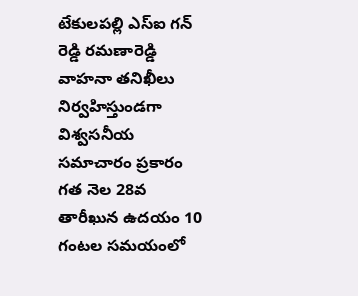టేకులపల్లి ఎస్ఐ గన్ రెడ్డి రమణారెడ్డి వాహనా తనిఖీలు నిర్వహిస్తుండగా విశ్వసనీయ సమాచారం ప్రకారం గత నెల 28వ తారీఖున ఉదయం 10 గంటల సమయంలో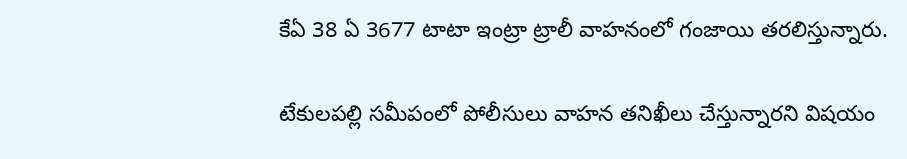కేఏ 38 ఏ 3677 టాటా ఇంట్రా ట్రాలీ వాహనంలో గంజాయి తరలిస్తున్నారు.

టేకులపల్లి సమీపంలో పోలీసులు వాహన తనిఖీలు చేస్తున్నారని విషయం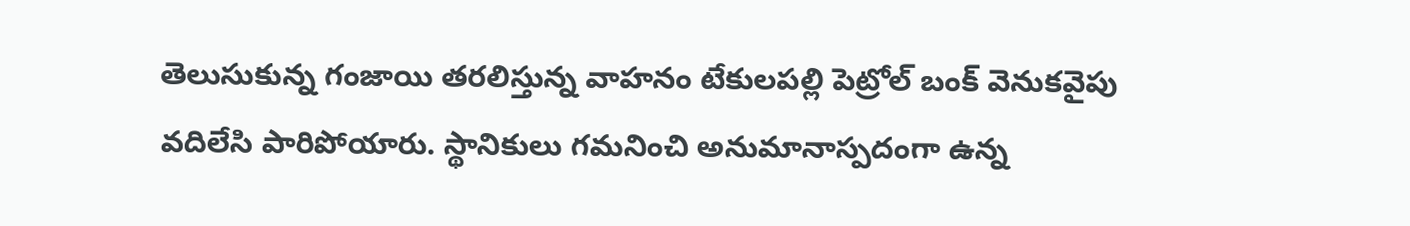తెలుసుకున్న గంజాయి తరలిస్తున్న వాహనం టేకులపల్లి పెట్రోల్ బంక్ వెనుకవైపు వదిలేసి పారిపోయారు. స్థానికులు గమనించి అనుమానాస్పదంగా ఉన్న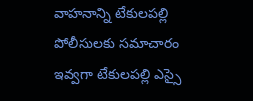వాహనాన్ని టేకులపల్లి పోలీసులకు సమాచారం ఇవ్వగా టేకులపల్లి ఎస్సై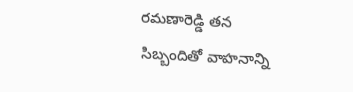రమణారెడ్డి తన సిబ్బందితో వాహనాన్ని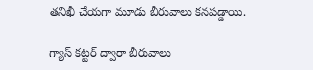తనిఖీ చేయగా మూడు బీరువాలు కనపడ్డాయి.

గ్యాస్ కట్టర్ ద్వారా బీరువాలు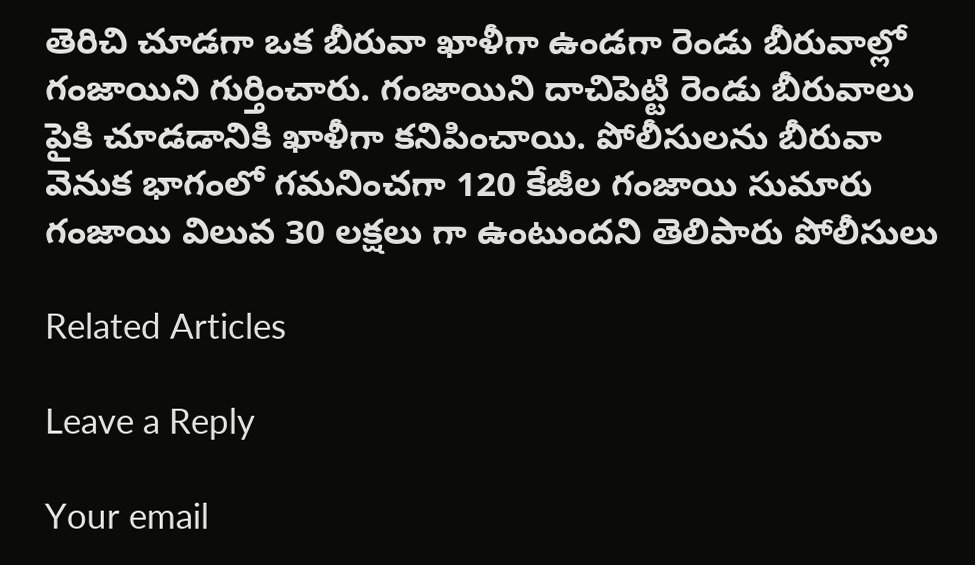తెరిచి చూడగా ఒక బీరువా ఖాళీగా ఉండగా రెండు బీరువాల్లో గంజాయిని గుర్తించారు. గంజాయిని దాచిపెట్టి రెండు బీరువాలు పైకి చూడడానికి ఖాళీగా కనిపించాయి. పోలీసులను బీరువా వెనుక భాగంలో గమనించగా 120 కేజీల గంజాయి సుమారు గంజాయి విలువ 30 లక్షలు గా ఉంటుందని తెలిపారు పోలీసులు

Related Articles

Leave a Reply

Your email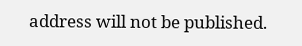address will not be published.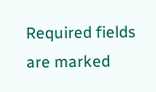Required fields are marked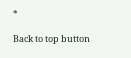*

Back to top button